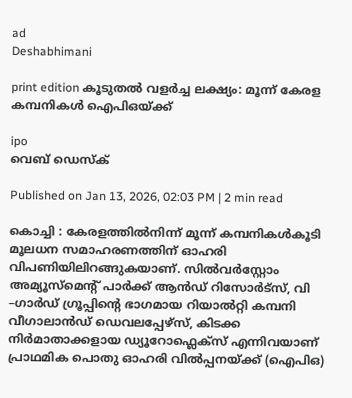ad
Deshabhimani

print edition കൂടുതല്‍ വളർച്ച ലക്ഷ്യം: മൂന്ന് കേരള
കമ്പനികള്‍ ഐപിഒയ്ക്ക്

ipo
വെബ് ഡെസ്ക്

Published on Jan 13, 2026, 02:03 PM | 2 min read

കൊച്ചി : കേരളത്തില്‍നിന്ന് മൂന്ന് കമ്പനികള്‍കൂടി മൂലധന സമാഹരണത്തിന് ഓഹരി വിപണിയിലിറങ്ങുകയാണ്. സില്‍വര്‍സ്റ്റോം അമ്യൂസ്മെന്റ് പാര്‍ക്ക് ആന്‍ഡ് റിസോര്‍ട്സ്, വി –ഗാര്‍ഡ് ഗ്രൂപ്പിന്റെ ഭാഗമായ റിയാല്‍റ്റി കമ്പനി വീഗാലാന്‍ഡ് ഡെവലപ്പേഴ്സ്, കിടക്ക നിര്‍മാതാക്കളായ ഡ്യൂറോഫ്ലെക്സ് എന്നിവയാണ് പ്രാഥമിക പൊതു ഓഹരി വില്‍പ്പനയ്ക്ക് (ഐപിഒ)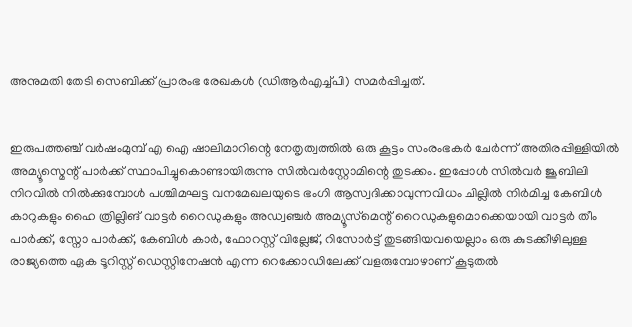അനുമതി തേടി സെബിക്ക്‌ പ്രാരംഭ രേഖകള്‍ (ഡിആര്‍എച്ച്പി) സമര്‍പ്പിച്ചത്.


ഇരുപത്തഞ്ച്‌ വര്‍ഷംമുമ്പ് എ ഐ ഷാലിമാറിന്റെ നേതൃത്വത്തില്‍ ഒരു കൂട്ടം സംരംഭകര്‍ ചേര്‍ന്ന് അതിരപ്പിള്ളിയില്‍ അമ്യൂസ്മെന്റ് പാര്‍ക്ക് സ്ഥാപിച്ചുകൊണ്ടായിരുന്നു സില്‍വര്‍സ്റ്റോമിന്റെ തുടക്കം. ഇപ്പോള്‍ സില്‍വര്‍ ജൂബിലി നിറവില്‍ നില്‍ക്കുമ്പോള്‍ പശ്ചിമഘട്ട വനമേഖലയുടെ ഭംഗി ആസ്വദിക്കാവുന്നവിധം ചില്ലില്‍ നിര്‍മിച്ച കേബിള്‍ കാറുകളും ഹൈ ത്രില്ലിങ് വാട്ടര്‍ റൈഡുകളും അഡ്വഞ്ചര്‍ അമ്യൂസ്‌മെന്റ് റൈഡുകളുമൊക്കെയായി വാട്ടര്‍ തീം പാര്‍ക്ക്, സ്നോ പാര്‍ക്ക്, കേബിള്‍ കാര്‍, ഫോറസ്റ്റ് വില്ലേജ്, റിസോര്‍ട്ട് തുടങ്ങിയവയെല്ലാം ഒരു കുടക്കീഴിലുള്ള രാജ്യത്തെ ഏക ടൂറിസ്റ്റ് ഡെസ്റ്റിനേഷന്‍ എന്ന റെക്കോഡിലേക്ക് വളരുമ്പോഴാണ് കൂടുതല്‍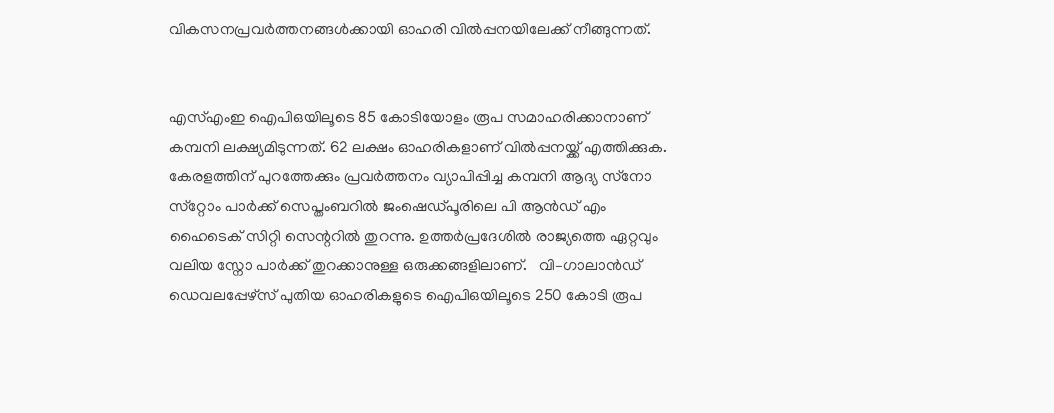വികസനപ്രവര്‍ത്തനങ്ങള്‍ക്കായി ഓഹരി വില്‍പ്പനയിലേക്ക് നീങ്ങുന്നത്.


എസ്എംഇ ഐപിഒയിലൂടെ 85 കോടിയോളം രൂപ സമാഹരിക്കാനാണ് കമ്പനി ലക്ഷ്യമിടുന്നത്. 62 ലക്ഷം ഓഹരികളാണ് വില്‍പ്പനയ്ക്ക് എത്തിക്കുക. കേരളത്തിന് പുറത്തേക്കും പ്രവര്‍ത്തനം വ്യാപിപ്പിച്ച കമ്പനി ആദ്യ സ്‌നോ സ്‌റ്റോം പാര്‍ക്ക് സെപ്തംബറില്‍ ജംഷെഡ്പൂരിലെ പി ആൻഡ്‌ എം ഹൈടെക് സിറ്റി സെന്ററില്‍ തുറന്നു. ഉത്തര്‍പ്രദേശില്‍ രാജ്യത്തെ ഏറ്റവും വലിയ സ്നോ പാര്‍ക്ക് തുറക്കാനുള്ള ഒരുക്കങ്ങളിലാണ്.   വി–ഗാലാന്‍ഡ് ഡെവലപ്പേഴ്സ് പുതിയ ഓഹരികളുടെ ഐപിഒയിലൂടെ 250 കോടി രൂപ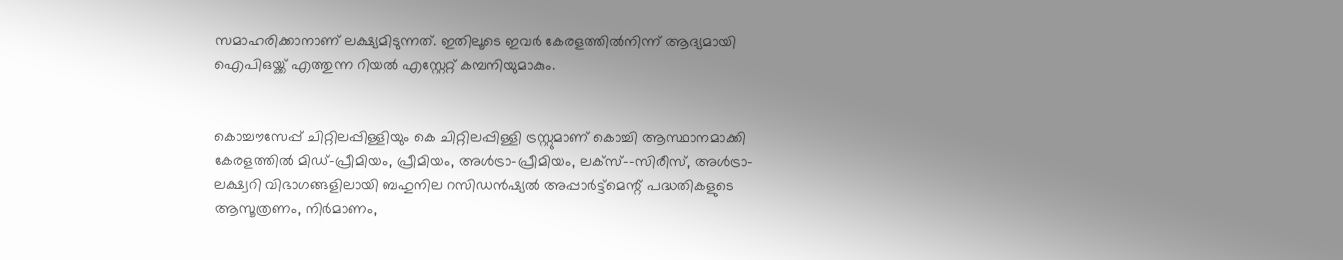സമാഹരിക്കാനാണ് ലക്ഷ്യമിടുന്നത്. ഇതിലൂടെ ഇവര്‍ കേരളത്തില്‍നിന്ന്‌ ആദ്യമായി ഐപിഒയ്ക്ക് എത്തുന്ന റിയല്‍ എസ്റ്റേറ്റ് കമ്പനിയുമാകും.


കൊച്ചൗസേപ്പ് ചിറ്റിലപ്പിള്ളിയും കെ ചിറ്റിലപ്പിള്ളി ട്രസ്റ്റുമാണ് കൊച്ചി ആസ്ഥാനമാക്കി കേരളത്തില്‍ മിഡ്-പ്രീമിയം, പ്രീമിയം, അള്‍ട്രാ-പ്രീമിയം, ലക്സ്-–സിരീസ്, അള്‍ട്രാ-ലക്ഷ്വറി വിഭാഗങ്ങളിലായി ബഹുനില റസിഡന്‍ഷ്യല്‍ അപ്പാര്‍ട്ട്മെന്റ്‌ പദ്ധതികളുടെ ആസൂത്രണം, നിര്‍മാണം,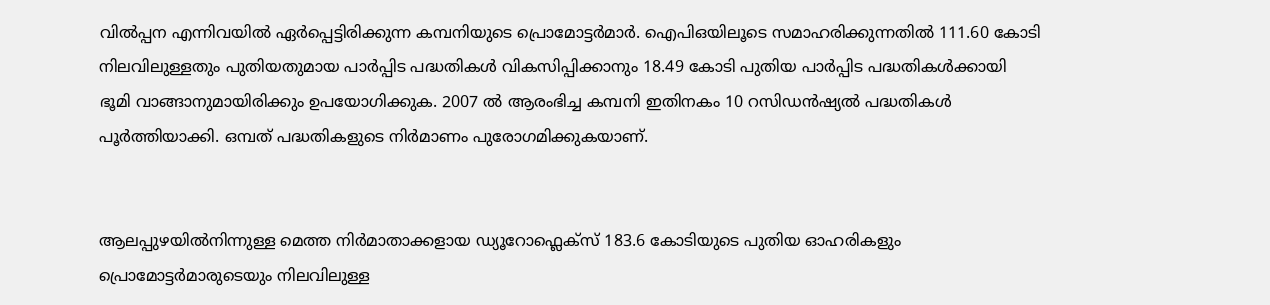വില്‍പ്പന എന്നിവയില്‍ ഏര്‍പ്പെട്ടിരിക്കുന്ന കമ്പനിയുടെ പ്രൊമോട്ടര്‍മാര്‍. ഐപിഒയിലൂടെ സമാഹരിക്കുന്നതില്‍ 111.60 കോടി നിലവിലുള്ളതും പുതിയതുമായ പാര്‍പ്പിട പദ്ധതികള്‍ വികസിപ്പിക്കാനും 18.49 കോടി പുതിയ പാര്‍പ്പിട പദ്ധതികള്‍ക്കായി ഭൂമി വാങ്ങാനുമായിരിക്കും ഉപയോഗിക്കുക. 2007 ല്‍ ആരംഭിച്ച കമ്പനി ഇതിനകം 10 റസിഡന്‍ഷ്യല്‍ പദ്ധതികള്‍ പൂര്‍ത്തിയാക്കി. ഒമ്പത് പദ്ധതികളുടെ നിര്‍മാണം പുരോഗമിക്കുകയാണ്.


ആലപ്പുഴയില്‍നിന്നുള്ള മെത്ത നിര്‍മാതാക്കളായ ഡ്യൂറോഫ്ലെക്സ് 183.6 കോടിയുടെ പുതിയ ഓഹരികളും പ്രൊമോട്ടര്‍മാരുടെയും നിലവിലുള്ള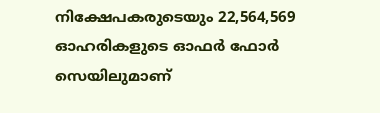നിക്ഷേപകരുടെയും 22,564,569 ഓഹരികളുടെ ഓഫര്‍ ഫോര്‍ സെയിലുമാണ്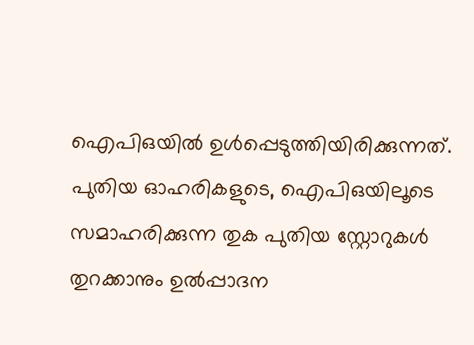ഐപിഒയില്‍ ഉള്‍പ്പെടുത്തിയിരിക്കുന്നത്. പുതിയ ഓഹരികളുടെ, ഐപിഒയിലൂടെ സമാഹരിക്കുന്ന തുക പുതിയ സ്റ്റോറുകള്‍ തുറക്കാനും ഉൽപ്പാദന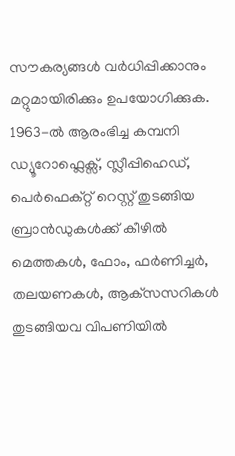സൗകര്യങ്ങള്‍ വര്‍ധിപ്പിക്കാനും മറ്റുമായിരിക്കും ഉപയോഗിക്കുക. 1963-ൽ ആരംഭിച്ച കമ്പനി ഡ്യൂറോഫ്ലെക്സ്, സ്ലീപ്പിഹെഡ്, പെർഫെക്റ്റ് റെസ്റ്റ് തുടങ്ങിയ ബ്രാൻഡുകള്‍ക്ക് കീഴില്‍ മെത്തകൾ, ഫോം, ഫർണിച്ചർ, തലയണകൾ, ആക്‌സസറികൾ തുടങ്ങിയവ വിപണിയില്‍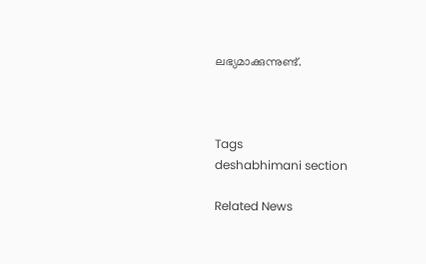ലഭ്യമാക്കുന്നുണ്ട്.



Tags
deshabhimani section

Related News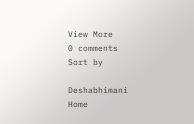View More
0 comments
Sort by

Deshabhimani
Home